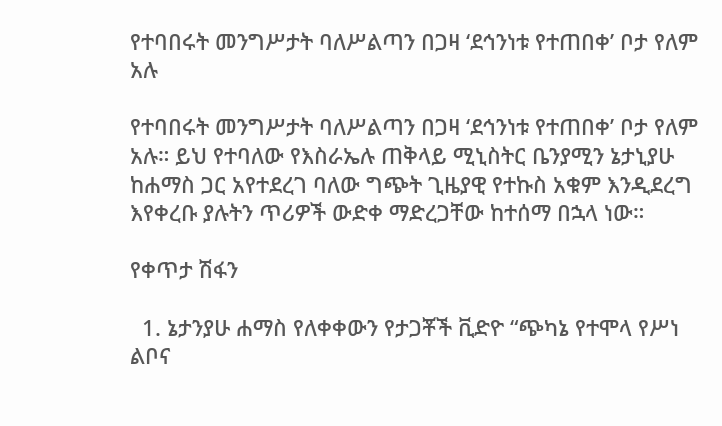የተባበሩት መንግሥታት ባለሥልጣን በጋዛ ‘ደኅንነቱ የተጠበቀ’ ቦታ የለም አሉ

የተባበሩት መንግሥታት ባለሥልጣን በጋዛ ‘ደኅንነቱ የተጠበቀ’ ቦታ የለም አሉ። ይህ የተባለው የእስራኤሉ ጠቅላይ ሚኒስትር ቤንያሚን ኔታኒያሁ ከሐማስ ጋር አየተደረገ ባለው ግጭት ጊዜያዊ የተኩስ አቁም እንዲደረግ እየቀረቡ ያሉትን ጥሪዎች ውድቀ ማድረጋቸው ከተሰማ በኋላ ነው።

የቀጥታ ሽፋን

  1. ኔታንያሁ ሐማስ የለቀቀውን የታጋቾች ቪድዮ “ጭካኔ የተሞላ የሥነ ልቦና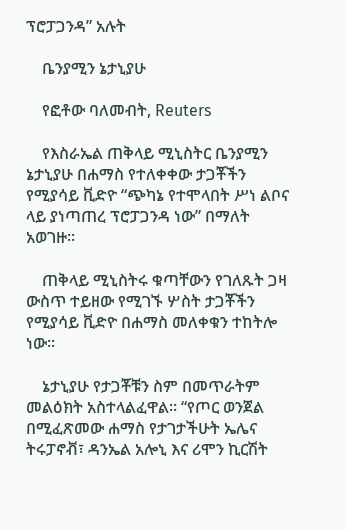ፕሮፓጋንዳ” አሉት

    ቤንያሚን ኔታኒያሁ

    የፎቶው ባለመብት, Reuters

    የእስራኤል ጠቅላይ ሚኒስትር ቤንያሚን ኔታኒያሁ በሐማስ የተለቀቀው ታጋቾችን የሚያሳይ ቪድዮ “ጭካኔ የተሞላበት ሥነ ልቦና ላይ ያነጣጠረ ፕሮፓጋንዳ ነው” በማለት አወገዙ።

    ጠቅላይ ሚኒስትሩ ቁጣቸውን የገለጹት ጋዛ ውስጥ ተይዘው የሚገኙ ሦስት ታጋቾችን የሚያሳይ ቪድዮ በሐማስ መለቀቁን ተከትሎ ነው።

    ኔታኒያሁ የታጋቾቹን ስም በመጥራትም መልዕክት አስተላልፈዋል። “የጦር ወንጀል በሚፈጽመው ሐማስ የታገታችሁት ኤሌና ትሩፓኖቭ፣ ዳንኤል አሎኒ እና ሪሞን ኪርሽት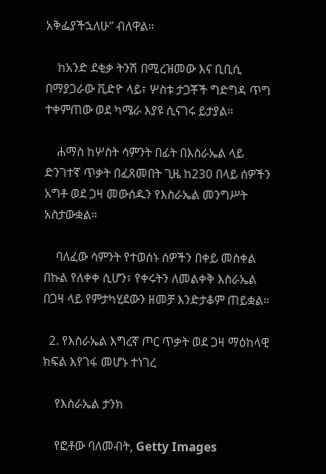አቅፌያችኋለሁ” ብለዋል።

    ከአንድ ደቂቃ ትንሽ በሚረዝመው እና ቢቢሲ በማያጋራው ቪድዮ ላይ፣ ሦስቱ ታጋቾች ግድግዳ ጥግ ተቀምጠው ወደ ካሜራ እያዩ ሲናገሩ ይታያል።

    ሐማስ ከሦስት ሳምንት በፊት በእስራኤል ላይ ድንገተኛ ጥቃት በፈጸመበት ጊዜ ከ230 በላይ ሰዎችን አግቶ ወደ ጋዛ መውሰዱን የእስራኤል መንግሥት አስታውቋል።

    ባለፈው ሳምንት የተወሰኑ ሰዎችን በቀይ መስቀል በኩል የለቀቀ ሲሆን፣ የቀሩትን ለመልቀቅ እስራኤል በጋዛ ላይ የምታካሂደውን ዘመቻ እንድታቆም ጠይቋል።

  2. የእስራኤል እግረኛ ጦር ጥቃት ወደ ጋዛ ማዕከላዊ ክፍል እየገፋ መሆኑ ተነገረ

    የእስራኤል ታንክ

    የፎቶው ባለመብት, Getty Images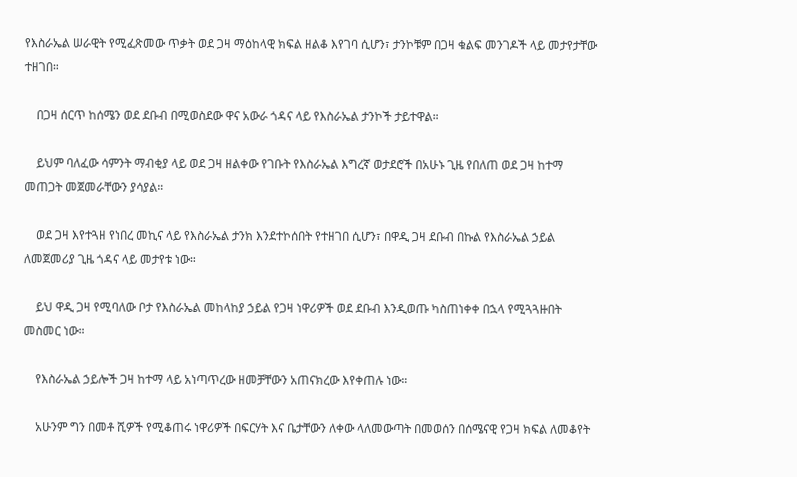የእስራኤል ሠራዊት የሚፈጽመው ጥቃት ወደ ጋዛ ማዕከላዊ ክፍል ዘልቆ እየገባ ሲሆን፣ ታንኮቹም በጋዛ ቁልፍ መንገዶች ላይ መታየታቸው ተዘገበ።

    በጋዛ ሰርጥ ከሰሜን ወደ ደቡብ በሚወስደው ዋና አውራ ጎዳና ላይ የእስራኤል ታንኮች ታይተዋል።

    ይህም ባለፈው ሳምንት ማብቂያ ላይ ወደ ጋዛ ዘልቀው የገቡት የእስራኤል እግረኛ ወታደሮች በአሁኑ ጊዜ የበለጠ ወደ ጋዛ ከተማ መጠጋት መጀመራቸውን ያሳያል።

    ወደ ጋዛ እየተጓዘ የነበረ መኪና ላይ የእስራኤል ታንክ እንደተኮሰበት የተዘገበ ሲሆን፣ በዋዲ ጋዛ ደቡብ በኩል የእስራኤል ኃይል ለመጀመሪያ ጊዜ ጎዳና ላይ መታየቱ ነው።

    ይህ ዋዲ ጋዛ የሚባለው ቦታ የእስራኤል መከላከያ ኃይል የጋዛ ነዋሪዎች ወደ ደቡብ እንዲወጡ ካስጠነቀቀ በኋላ የሚጓጓዙበት መስመር ነው።

    የእስራኤል ኃይሎች ጋዛ ከተማ ላይ አነጣጥረው ዘመቻቸውን አጠናክረው እየቀጠሉ ነው።

    አሁንም ግን በመቶ ሺዎች የሚቆጠሩ ነዋሪዎች በፍርሃት እና ቤታቸውን ለቀው ላለመውጣት በመወሰን በሰሜናዊ የጋዛ ክፍል ለመቆየት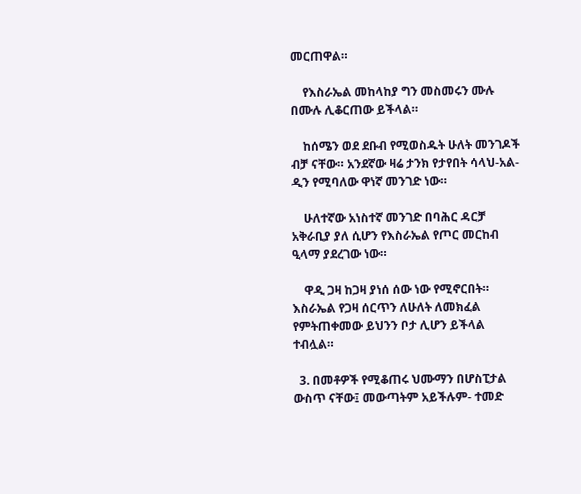መርጠዋል።

    የእስራኤል መከላከያ ግን መስመሩን ሙሉ በሙሉ ሊቆርጠው ይችላል።

    ከሰሜን ወደ ደቡብ የሚወስዱት ሁለት መንገዶች ብቻ ናቸው። አንደኛው ዛሬ ታንክ የታየበት ሳላህ-አል-ዲን የሚባለው ዋነኛ መንገድ ነው።

    ሁለተኛው አነስተኛ መንገድ በባሕር ዳርቻ አቅራቢያ ያለ ሲሆን የእስራኤል የጦር መርከብ ዒላማ ያደረገው ነው።

    ዋዲ ጋዛ ከጋዛ ያነሰ ሰው ነው የሚኖርበት። እስራኤል የጋዛ ሰርጥን ለሁለት ለመክፈል የምትጠቀመው ይህንን ቦታ ሊሆን ይችላል ተብሏል።

  3. በመቶዎች የሚቆጠሩ ህሙማን በሆስፒታል ውስጥ ናቸው፤ መውጣትም አይችሉም- ተመድ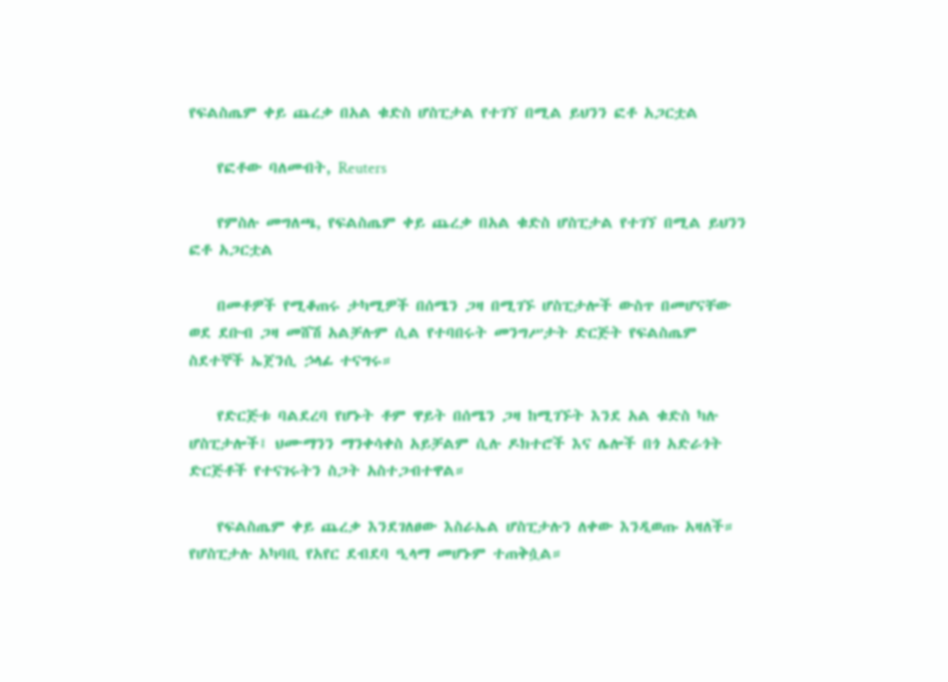የፍልስጤም ቀይ ጨረቃ በአል ቁድስ ሆስፒታል የተገኘ በሚል ይህንን ፎቶ አጋርቷል

    የፎቶው ባለመብት, Reuters

    የምስሉ መግለጫ, የፍልስጤም ቀይ ጨረቃ በአል ቁድስ ሆስፒታል የተገኘ በሚል ይህንን ፎቶ አጋርቷል

    በመቶዎች የሚቆጠሩ ታካሚዎች በሰሜን ጋዛ በሚገኙ ሆስፒታሎች ውስጥ በመሆናቸው ወደ ደቡብ ጋዛ መሸሽ አልቻሉም ሲል የተባበሩት መንግሥታት ድርጅት የፍልስጤም ስደተኞች ኤጀንሲ ኃላፊ ተናግሩ።

    የድርጅቱ ባልደረባ የሆኑት ቶም ዋይት በሰሜን ጋዛ ከሚገኙት እንደ አል ቁድስ ካሉ ሆስፒታሎች፤ ህሙማንን ማንቀሳቀስ አይቻልም ሲሉ ዶክተሮች እና ሌሎች በጎ አድራጎት ድርጅቶች የተናገሩትን ስጋት አስተጋብተዋል።

    የፍልስጤም ቀይ ጨረቃ እንደገለፀው እስራኤል ሆስፒታሉን ለቀው እንዲወጡ አዛለች። የሆስፒታሉ አካባቢ የአየር ደብደባ ዒላማ መሆኑም ተጠቅሷል።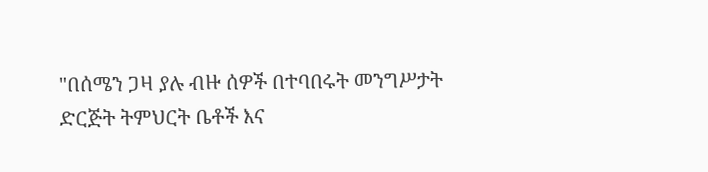"በሰሜን ጋዛ ያሉ ብዙ ሰዎች በተባበሩት መንግሥታት ድርጅት ትምህርት ቤቶች እና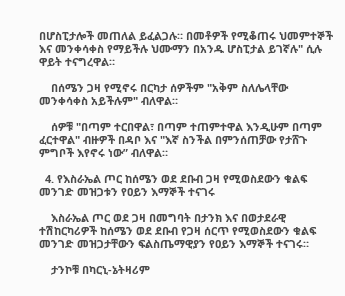በሆስፒታሎች መጠለል ይፈልጋሉ። በመቶዎች የሚቆጠሩ ህመምተኞች እና መንቀሳቀስ የማይችሉ ህሙማን በአንዱ ሆስፒታል ይገኛሉ" ሲሉ ዋይት ተናግረዋል።

    በሰሜን ጋዛ የሚኖሩ በርካታ ሰዎችም "አቅም ስለሌላቸው መንቀሳቀስ አይችሉም" ብለዋል።

    ሰዎቹ "በጣም ተርበዋል፣ በጣም ተጠምተዋል እንዲሁም በጣም ፈርተዋል" ብዙዎች በዳቦ እና "እኛ ስንችል በምንሰጠቻው የታሸጉ ምግቦች እየኖሩ ነው” ብለዋል።

  4. የእስራኤል ጦር ከሰሜን ወደ ደቡብ ጋዛ የሚወስደውን ቁልፍ መንገድ መዝጋቱን የዐይን እማኞች ተናገሩ

    እስራኤል ጦር ወደ ጋዛ በመግባት በታንክ እና በወታደራዊ ተሽከርካሪዎች ከሰሜን ወደ ደቡብ የጋዛ ሰርጥ የሚወስደውን ቁልፍ መንገድ መዝጋታቸውን ፍልስጤማዊያን የዐይን እማኞች ተናገሩ።

    ታንኮቹ በካርኒ-ኔትዛሪም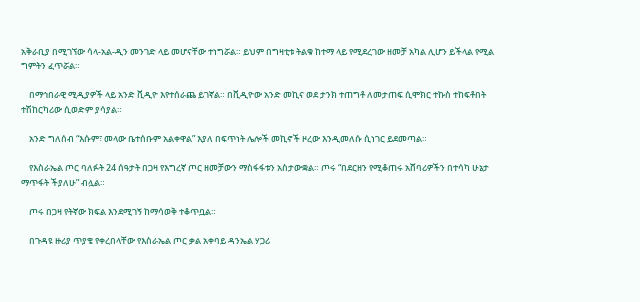አቅራቢያ በሚገኘው ሳላ-አል-ዲን መንገድ ላይ መሆናቸው ተነግሯል። ይህም በግዛቲቱ ትልቁ ከተማ ላይ የሚደረገው ዘመቻ አካል ሊሆን ይችላል የሚል ግምትን ፈጥሯል።

    በማኅበራዊ ሚዲያዎች ላይ አንድ ቪዲዮ እየተሰራጨ ይገኛል። በቪዲዮው አንድ መኪና ወደ ታንክ ተጠግቶ ለመታጠፍ ሲሞክር ተኩስ ተከፍቶበት ተሽከርካሪው ሲወድም ያሳያል።

    አንድ ግለሰብ “እሱም፣ መላው ቤተሰቡም አልቀዋል” እያለ በፍጥነት ሌሎች መኪኖች ዞረው እንዲመለሱ ሲነገር ይደመጣል።

    የእስራኤል ጦር ባለፉት 24 ሰዓታት በጋዛ የእግረኛ ጦር ዘመቻውን ማስፋፋቱን አስታውቋል። ጦሩ “በደርዘን የሚቆጠሩ አሸባሪዎችን በተሳካ ሁኔታ ማጥፋት ችያለሁ” ብሏል።

    ጦሩ በጋዛ የትኛው ክፍል እንደሚገኝ ከማሳወቅ ተቆጥቧል።

    በጉዳዩ ዙሪያ ጥያቄ የቀረበላቸው የእስራኤል ጦር ቃል አቀባይ ዳንኤል ሃጋሪ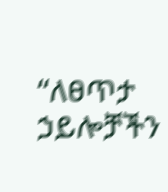“ለፀጥታ ኃይሎቻችን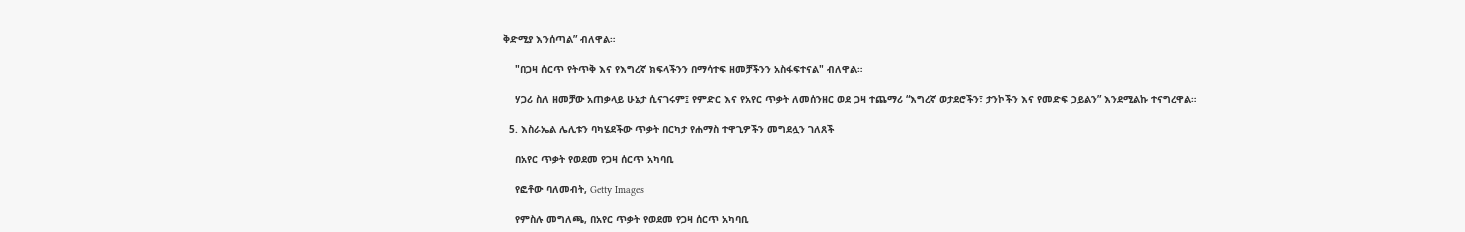ቅድሚያ እንሰጣል” ብለዋል።

    "በጋዛ ሰርጥ የትጥቅ እና የእግረኛ ክፍላችንን በማሳተፍ ዘመቻችንን አስፋፍተናል" ብለዋል።

    ሃጋሪ ስለ ዘመቻው አጠቃላይ ሁኔታ ሲናገሩም፤ የምድር እና የአየር ጥቃት ለመሰንዘር ወደ ጋዛ ተጨማሪ “እግረኛ ወታደሮችን፣ ታንኮችን እና የመድፍ ኃይልን” እንደሚልኩ ተናግረዋል።

  5. እስራኤል ሌሊቱን ባካሄደችው ጥቃት በርካታ የሐማስ ተዋጊዎችን መግደሏን ገለጸች

    በአየር ጥቃት የወደመ የጋዛ ሰርጥ አካባቢ

    የፎቶው ባለመብት, Getty Images

    የምስሉ መግለጫ, በአየር ጥቃት የወደመ የጋዛ ሰርጥ አካባቢ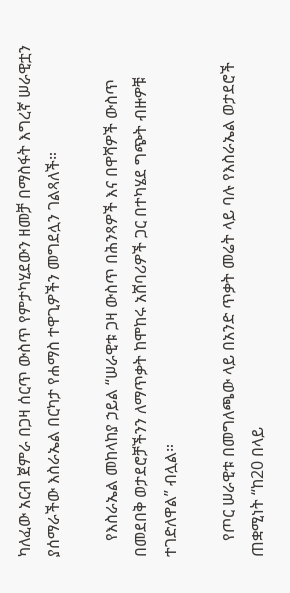ካለፈው አርብ ጀምራ በጋዛ ሰርጥ ውስጥ የምታካሂደውን ዘመቻ በማስፋት እግረኛ ሠራዊቷን ያሰማራችው እስራኤል በርካታ የሐማስ ተዋጊዎችን መግደሏን ገልጻለች።

    የእስራኤል መከላከያ ኃይል “ሠራዊቱ ጋዛ ውስጥ በሕንጻዎች እና በዋሻዎች ውስጥ በመደበቅ ወታደሮቻችንን ለማጥቃት ከሞከሩ አሸባሪዎች ጋር በተካሄደ ግጭት ብዙዎቹ ተገድለዋል” ብሏል።

    የጦር ሠራዊቱ በመግለጫው ላይ በአንድ ጥቃት መሬት ላይ ባሉ የእስራኤል ወታደሮች ጠቋሚነት “ከ20 በላይ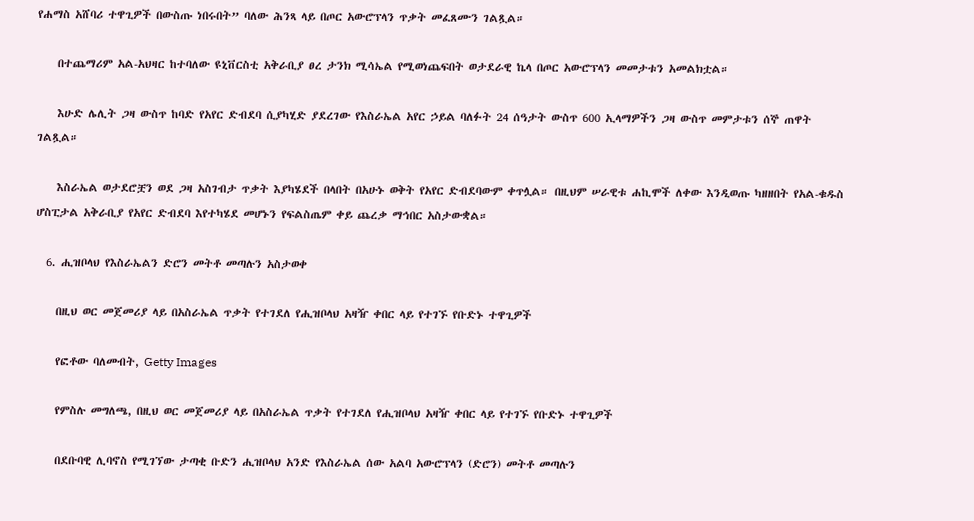የሐማስ አሸባሪ ተዋጊዎች በውስጡ ነበሩበት” ባለው ሕንጻ ላይ በጦር አውሮፕላን ጥቃት መፈጸሙን ገልጿል።

    በተጨማሪም አል-አህዛር ከተባለው ዩኒቨርስቲ አቅራቢያ ፀረ ታንክ ሚሳኤል የሚወነጨፍበት ወታደራዊ ኬላ በጦር አውሮፕላን መመታቱን አመልክቷል።

    እሁድ ሌሊት ጋዛ ውስጥ ከባድ የአየር ድብደባ ሲያካሂድ ያደረገው የእስራኤል አየር ኃይል ባለፉት 24 ሰዓታት ውስጥ 600 ኢላማዎችን ጋዛ ውስጥ መምታቱን ሰኞ ጠዋት ገልጿል።

    እስራኤል ወታደሮቿን ወደ ጋዛ አስገብታ ጥቃት እያካሄደች በላበት በአሁኑ ወቅት የአየር ድብደባውም ቀጥሏል። በዚህም ሠራዊቱ ሐኪሞች ለቀው እንዲወጡ ካዘዘበት የአል-ቁዱስ ሆስፒታል አቅራቢያ የአየር ድብደባ እየተካሄደ መሆኑን የፍልስጤም ቀይ ጨረቃ ማኅበር አስታውቋል።

  6. ሒዝቦላህ የእስራኤልን ድሮን መትቶ መጣሉን አስታወቀ

    በዚህ ወር መጀመሪያ ላይ በአስራኤል ጥቃት የተገደለ የሒዝቦላህ አዛዥ ቀበር ላይ የተገኙ የቡድኑ ተዋጊዎች

    የፎቶው ባለመብት, Getty Images

    የምስሉ መግለጫ, በዚህ ወር መጀመሪያ ላይ በአስራኤል ጥቃት የተገደለ የሒዝቦላህ አዛዥ ቀበር ላይ የተገኙ የቡድኑ ተዋጊዎች

    በደቡባዊ ሊባኖስ የሚገኘው ታጣቂ ቡድን ሒዝቦላህ አንድ የእስራኤል ሰው አልባ አውሮፕላን (ድሮን) መትቶ መጣሉን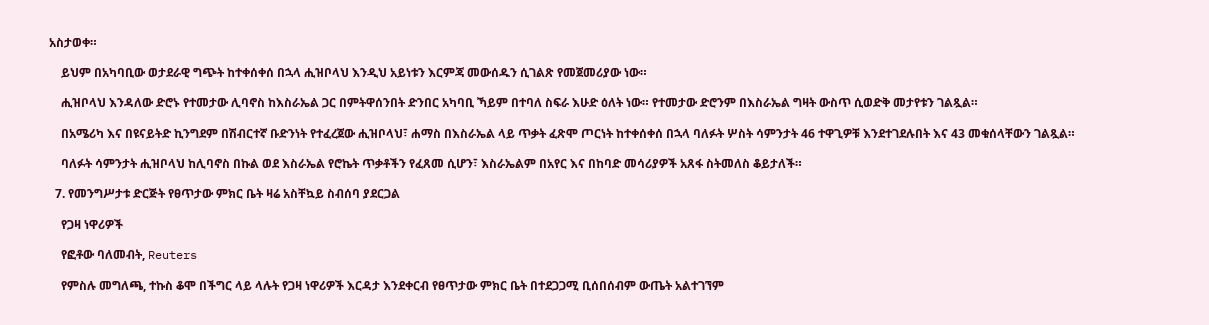አስታወቀ።

    ይህም በአካባቢው ወታደራዊ ግጭት ከተቀሰቀሰ በኋላ ሒዝቦላህ እንዲህ አይነቱን እርምጃ መውሰዱን ሲገልጽ የመጀመሪያው ነው።

    ሒዝቦላህ እንዳለው ድሮኑ የተመታው ሊባኖስ ከእስራኤል ጋር በምትዋሰንበት ድንበር አካባቢ ኻይም በተባለ ስፍራ እሁድ ዕለት ነው። የተመታው ድሮንም በእስራኤል ግዛት ውስጥ ሲወድቅ መታየቱን ገልጿል።

    በአሜሪካ እና በዩናይትድ ኪንግደም በሽብርተኛ ቡድንነት የተፈረጀው ሒዝቦላህ፣ ሐማስ በእስራኤል ላይ ጥቃት ፈጽሞ ጦርነት ከተቀሰቀሰ በኋላ ባለፉት ሦስት ሳምንታት 46 ተዋጊዎቹ እንደተገደሉበት እና 43 መቁሰላቸውን ገልጿል።

    ባለፉት ሳምንታት ሒዝቦላህ ከሊባኖስ በኩል ወደ እስራኤል የሮኬት ጥቃቶችን የፈጸመ ሲሆን፣ እስራኤልም በአየር እና በከባድ መሳሪያዎች አጸፋ ስትመለስ ቆይታለች።

  7. የመንግሥታቱ ድርጅት የፀጥታው ምክር ቤት ዛሬ አስቸኳይ ስብሰባ ያደርጋል

    የጋዛ ነዋሪዎች

    የፎቶው ባለመብት, Reuters

    የምስሉ መግለጫ, ተኩስ ቆሞ በችግር ላይ ላሉት የጋዛ ነዋሪዎች እርዳታ እንደቀርብ የፀጥታው ምክር ቤት በተደጋጋሚ ቢሰበሰብም ውጤት አልተገኘም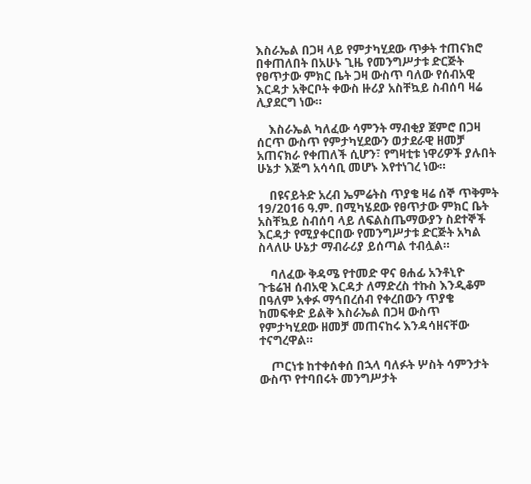እስራኤል በጋዛ ላይ የምታካሂደው ጥቃት ተጠናክሮ በቀጠለበት በአሁኑ ጊዜ የመንግሥታቱ ድርጅት የፀጥታው ምክር ቤት ጋዛ ውስጥ ባለው የሰብአዊ እርዳታ አቅርቦት ቀውስ ዙሪያ አስቸኳይ ስብሰባ ዛሬ ሊያደርግ ነው።

    እስራኤል ካለፈው ሳምንት ማብቂያ ጀምሮ በጋዛ ሰርጥ ውስጥ የምታካሂደውን ወታደራዊ ዘመቻ አጠናክራ የቀጠለች ሲሆን፣ የግዛቲቱ ነዋሪዎች ያሉበት ሁኔታ እጅግ አሳሳቢ መሆኑ እየተነገረ ነው።

    በዩናይትድ አረብ ኤምሬትስ ጥያቄ ዛሬ ሰኞ ጥቅምት 19/2016 ዓ.ም. በሚካሄደው የፀጥታው ምክር ቤት አስቸኳይ ስብሰባ ላይ ለፍልስጤማውያን ስደተኞች እርዳታ የሚያቀርበው የመንግሥታቱ ድርጅት አካል ስላለሁ ሁኔታ ማብራሪያ ይሰጣል ተብሏል።

    ባለፈው ቅዳሜ የተመድ ዋና ፀሐፊ አንቶኒዮ ጉቴሬዝ ሰብአዊ እርዳታ ለማድረስ ተኩስ እንዲቆም በዓለም አቀፉ ማኅበረሰብ የቀረበውን ጥያቄ ከመፍቀድ ይልቅ እስራኤል በጋዛ ውስጥ የምታካሂደው ዘመቻ መጠናከሩ እንዳሳዘናቸው ተናግረዋል።

    ጦርነቱ ከተቀሰቀሰ በኋላ ባለፉት ሦስት ሳምንታት ውስጥ የተባበሩት መንግሥታት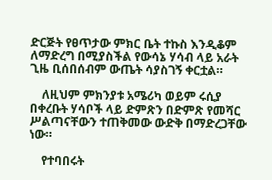ድርጅት የፀጥታው ምክር ቤት ተኩስ እንዲቆም ለማድረግ በሚያስችል የውሳኔ ሃሳብ ላይ አራት ጊዜ ቢሰበሰብም ውጤት ሳያስገኝ ቀርቷል።

    ለዚህም ምክንያቱ አሜሪካ ወይም ሩሲያ በቀረቡት ሃሳቦች ላይ ድምጽን በድምጽ የመሻር ሥልጣናቸውን ተጠቅመው ውድቅ በማድረጋቸው ነው።

    የተባበሩት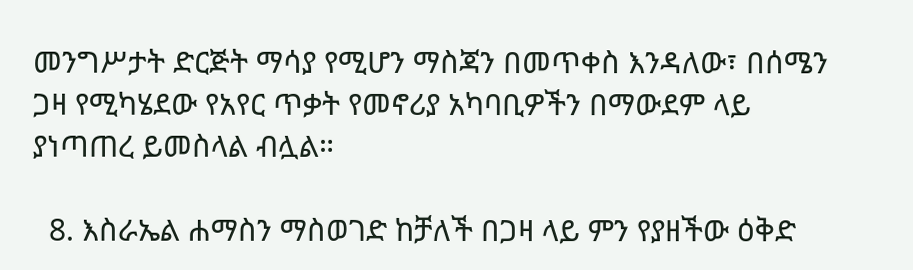መንግሥታት ድርጅት ማሳያ የሚሆን ማስጃን በመጥቀስ እንዳለው፣ በሰሜን ጋዛ የሚካሄደው የአየር ጥቃት የመኖሪያ አካባቢዎችን በማውደም ላይ ያነጣጠረ ይመስላል ብሏል።

  8. እስራኤል ሐማስን ማስወገድ ከቻለች በጋዛ ላይ ምን የያዘችው ዕቅድ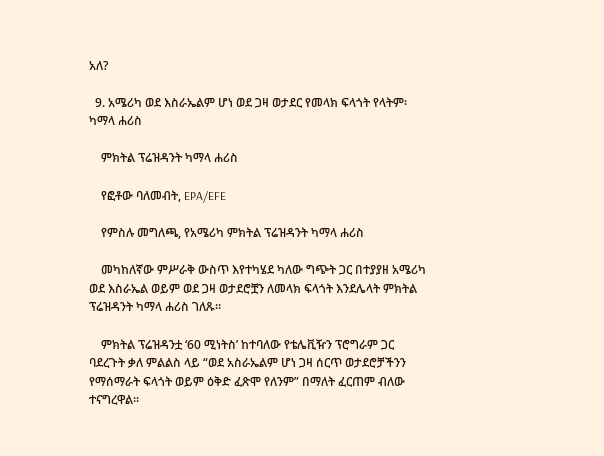አለ?

  9. አሜሪካ ወደ እስራኤልም ሆነ ወደ ጋዛ ወታደር የመላክ ፍላጎት የላትም፡ ካማላ ሐሪስ

    ምክትል ፕሬዝዳንት ካማላ ሐሪስ

    የፎቶው ባለመብት, EPA/EFE

    የምስሉ መግለጫ, የአሜሪካ ምክትል ፕሬዝዳንት ካማላ ሐሪስ

    መካከለኛው ምሥራቅ ውስጥ እየተካሄደ ካለው ግጭት ጋር በተያያዘ አሜሪካ ወደ እስራኤል ወይም ወደ ጋዛ ወታደሮቿን ለመላክ ፍላጎት እንደሌላት ምክትል ፕሬዝዳንት ካማላ ሐሪስ ገለጹ።

    ምክትል ፕሬዝዳንቷ ‘60 ሚነትስ’ ከተባለው የቴሌቪዥን ፕሮግራም ጋር ባደረጉት ቃለ ምልልስ ላይ “ወደ አስራኤልም ሆነ ጋዛ ሰርጥ ወታደሮቻችንን የማሰማራት ፍላጎት ወይም ዕቅድ ፈጽሞ የለንም” በማለት ፈርጠም ብለው ተናግረዋል።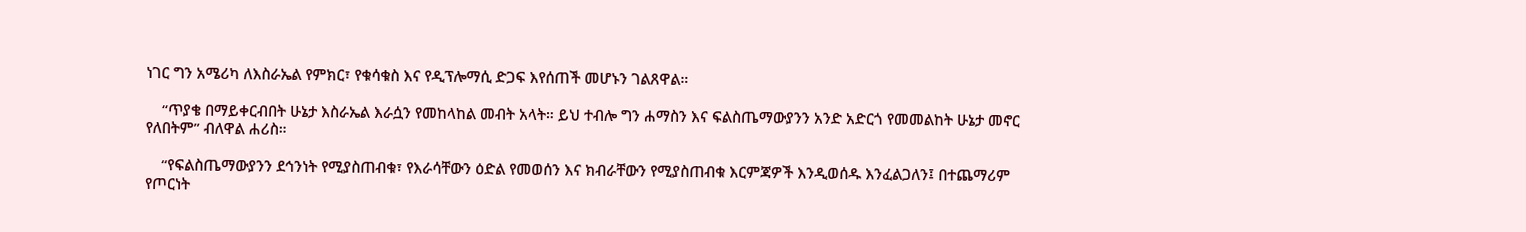ነገር ግን አሜሪካ ለእስራኤል የምክር፣ የቁሳቁስ እና የዲፕሎማሲ ድጋፍ እየሰጠች መሆኑን ገልጸዋል።

    “ጥያቄ በማይቀርብበት ሁኔታ እስራኤል እራሷን የመከላከል መብት አላት። ይህ ተብሎ ግን ሐማስን እና ፍልስጤማውያንን አንድ አድርጎ የመመልከት ሁኔታ መኖር የለበትም” ብለዋል ሐሪስ።

    “የፍልስጤማውያንን ደኅንነት የሚያስጠብቁ፣ የእራሳቸውን ዕድል የመወሰን እና ክብራቸውን የሚያስጠብቁ እርምጃዎች እንዲወሰዱ እንፈልጋለን፤ በተጨማሪም የጦርነት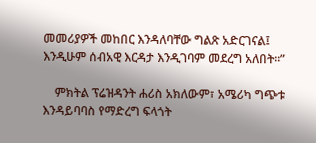መመሪያዎች መከበር እንዳለባቸው ግልጽ አድርገናል፤ እንዲሁም ሰብአዊ እርዳታ እንዲገባም መደረግ አለበት።”

    ምክትል ፕሬዝዳንት ሐሪስ አክለውም፣ አሜሪካ ግጭቱ እንዳይባባስ የማድረግ ፍላጎት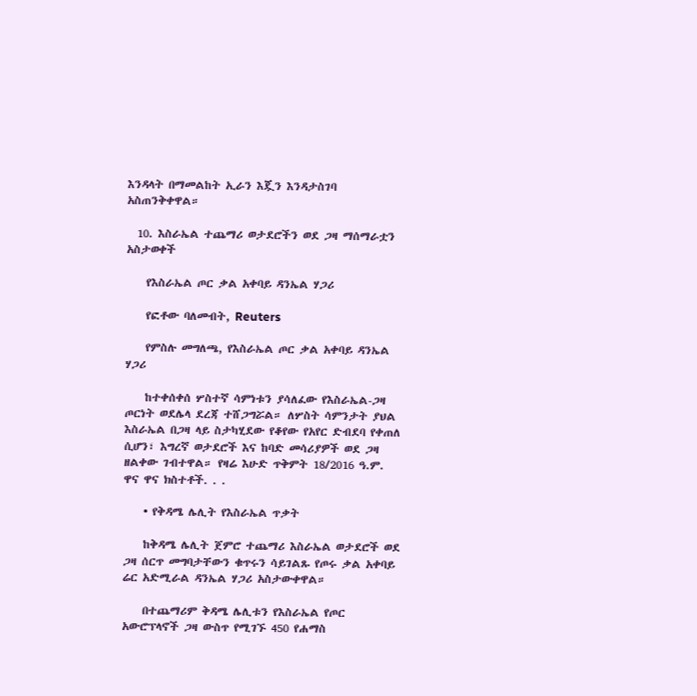እንዳላት በማመልከት ኢራን እጇን እንዳታስገባ አስጠንቅቀዋል።

  10. እስራኤል ተጨማሪ ወታደሮችን ወደ ጋዛ ማሰማራቷን አስታወቀች

    የእስራኤል ጦር ቃል አቀባይ ዳንኤል ሃጋሪ

    የፎቶው ባለመብት, Reuters

    የምስሉ መግለጫ, የእስራኤል ጦር ቃል አቀባይ ዳንኤል ሃጋሪ

    ከተቀሰቀሰ ሦስተኛ ሳምነቱን ያሳለፈው የእስራኤል-ጋዛ ጦርነት ወደሌላ ደረጃ ተሸጋግሯል። ለሦስት ሳምንታት ያህል እስራኤል በጋዛ ላይ ስታካሂደው የቆየው የአየር ድብደባ የቀጠለ ሲሆን፣ እግረኛ ወታደሮች እና ከባድ መሳሪያዎች ወደ ጋዛ ዘልቀው ገብተዋል። የዛሬ እሁድ ጥቅምት 18/2016 ዓ.ም. ዋና ዋና ክስተቶች. . .

    • የቅዳሜ ሌሊት የእስራኤል ጥቃት

    ከቅዳሜ ሌሊት ጀምሮ ተጨማሪ እስራኤል ወታደሮች ወደ ጋዛ ሰርጥ መግባታቸውን ቁጥሩን ሳይገልጹ የጦሩ ቃል አቀባይ ሬር አድሚራል ዳንኤል ሃጋሪ አስታውቀዋል።

    በተጨማሪም ቅዳሜ ሌሊቱን የእስራኤል የጦር አውሮፕላኖች ጋዛ ውስጥ የሚገኙ 450 የሐማስ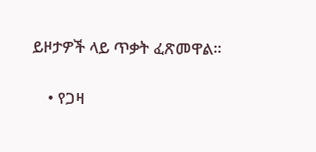ይዞታዎች ላይ ጥቃት ፈጽመዋል።

    • የጋዛ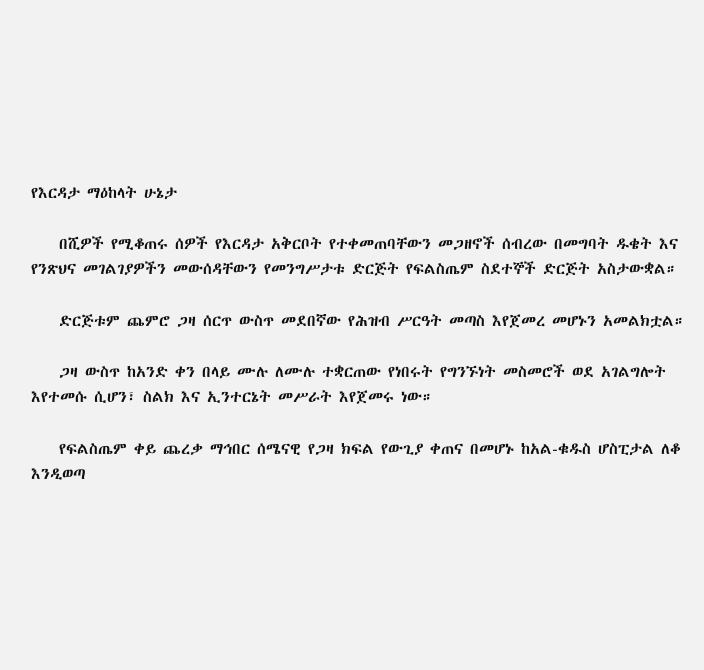የእርዳታ ማዕከላት ሁኔታ

    በሺዎች የሚቆጠሩ ሰዎች የእርዳታ አቅርቦት የተቀመጠባቸውን መጋዘኖች ሰብረው በመግባት ዱቄት እና የንጽህና መገልገያዎችን መውሰዳቸውን የመንግሥታቱ ድርጅት የፍልስጤም ስደተኞች ድርጅት አስታውቋል።

    ድርጅቱም ጨምሮ ጋዛ ሰርጥ ውስጥ መደበኛው የሕዝብ ሥርዓት መጣስ እየጀመረ መሆኑን አመልክቷል።

    ጋዛ ውስጥ ከአንድ ቀን በላይ ሙሉ ለሙሉ ተቋርጠው የነበሩት የግንኙነት መስመሮች ወደ አገልግሎት እየተመሱ ሲሆን፣ ስልክ እና ኢንተርኔት መሥራት እየጀመሩ ነው።

    የፍልስጤም ቀይ ጨረቃ ማኅበር ሰሜናዊ የጋዛ ክፍል የውጊያ ቀጠና በመሆኑ ከአል-ቁዱስ ሆስፒታል ለቆ እንዲወጣ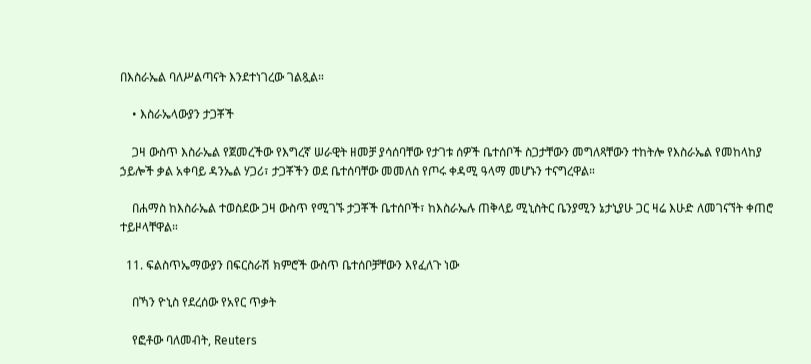በእስራኤል ባለሥልጣናት እንደተነገረው ገልጿል።

    • እስራኤላውያን ታጋቾች

    ጋዛ ውስጥ እስራኤል የጀመረችው የእግረኛ ሠራዊት ዘመቻ ያሳሰባቸው የታገቱ ሰዎች ቤተሰቦች ስጋታቸውን መግለጻቸውን ተከትሎ የእስራኤል የመከላከያ ኃይሎች ቃል አቀባይ ዳንኤል ሃጋሪ፣ ታጋቾችን ወደ ቤተሰባቸው መመለስ የጦሩ ቀዳሚ ዓላማ መሆኑን ተናግረዋል።

    በሐማስ ከእስራኤል ተወስደው ጋዛ ውስጥ የሚገኙ ታጋቾች ቤተሰቦች፣ ከእስራኤሉ ጠቅላይ ሚኒስትር ቤንያሚን ኔታኒያሁ ጋር ዛሬ እሁድ ለመገናኘት ቀጠሮ ተይዞላቸዋል።

  11. ፍልስጥኤማውያን በፍርስራሽ ክምሮች ውስጥ ቤተሰቦቻቸውን እየፈለጉ ነው

    በኻን ዮኒስ የደረሰው የአየር ጥቃት

    የፎቶው ባለመብት, Reuters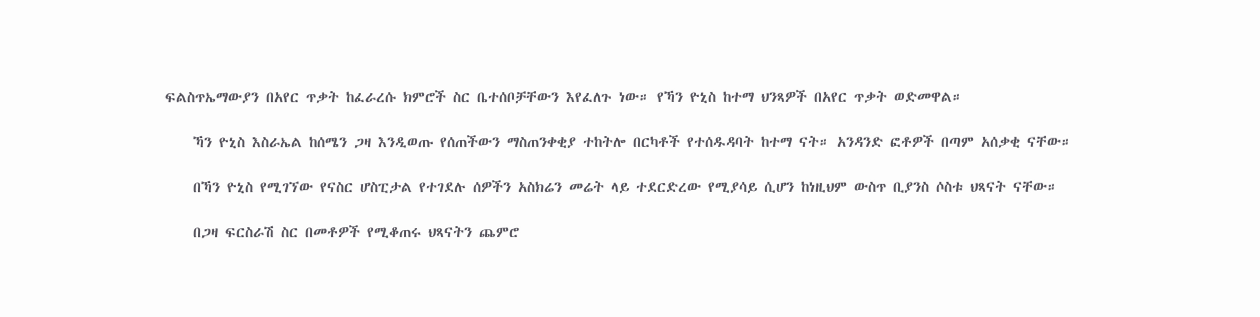ፍልስጥኤማውያን በአየር ጥቃት ከፈራረሱ ክምሮች ስር ቤተሰቦቻቸውን እየፈለጉ ነው። የኻን ዮኒስ ከተማ ህንጻዎች በአየር ጥቃት ወድመዋል።

    ኻን ዮኒስ እስራኤል ከሰሜን ጋዛ እንዲወጡ የሰጠችውን ማስጠንቀቂያ ተከትሎ በርካቶች የተሰዱዳባት ከተማ ናት። አንዳንድ ፎቶዎች በጣም አሰቃቂ ናቸው።

    በኻን ዮኒስ የሚገኘው የናስር ሆስፒታል የተገደሉ ሰዎችን አስክሬን መሬት ላይ ተደርድረው የሚያሳይ ሲሆን ከነዚህም ውስጥ ቢያንስ ሶስቱ ህጻናት ናቸው።

    በጋዛ ፍርስራሽ ስር በመቶዎች የሚቆጠሩ ህጻናትን ጨምሮ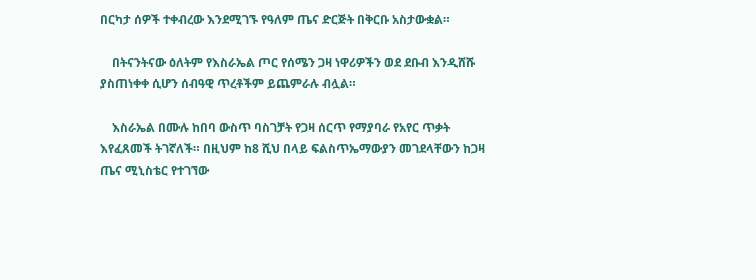በርካታ ሰዎች ተቀብረው እንደሚገኙ የዓለም ጤና ድርጅት በቅርቡ አስታውቋል።

    በትናንትናው ዕለትም የእስራኤል ጦር የሰሜን ጋዛ ነዋሪዎችን ወደ ደቡብ እንዲሸሹ ያስጠነቀቀ ሲሆን ሰብዓዊ ጥረቶችም ይጨምራሉ ብሏል።

    እስራኤል በሙሉ ከበባ ውስጥ ባስገቻት የጋዛ ሰርጥ የማያባራ የአየር ጥቃት እየፈጸመች ትገኛለች። በዚህም ከ8 ሺህ በላይ ፍልስጥኤማውያን መገደላቸውን ከጋዛ ጤና ሚኒስቴር የተገኘው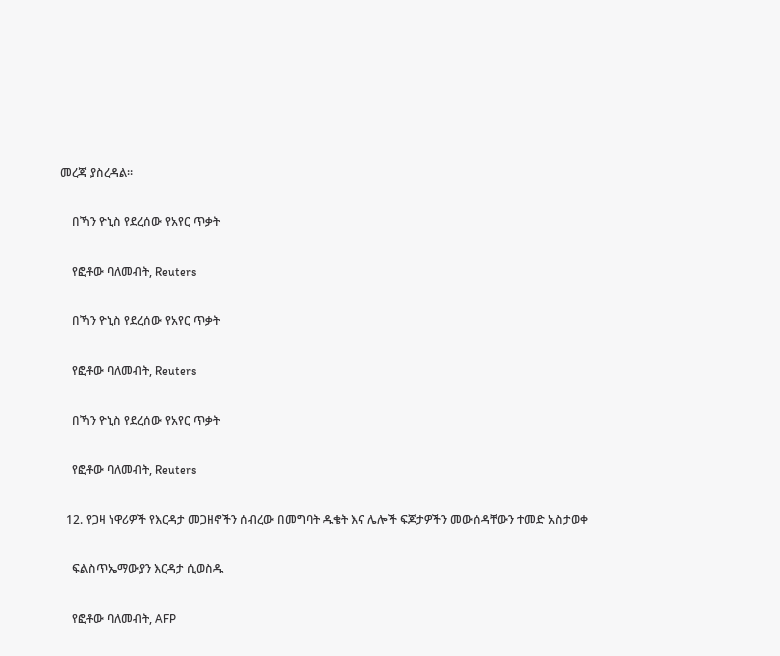መረጃ ያስረዳል።

    በኻን ዮኒስ የደረሰው የአየር ጥቃት

    የፎቶው ባለመብት, Reuters

    በኻን ዮኒስ የደረሰው የአየር ጥቃት

    የፎቶው ባለመብት, Reuters

    በኻን ዮኒስ የደረሰው የአየር ጥቃት

    የፎቶው ባለመብት, Reuters

  12. የጋዛ ነዋሪዎች የእርዳታ መጋዘኖችን ሰብረው በመግባት ዱቄት እና ሌሎች ፍጆታዎችን መውሰዳቸውን ተመድ አስታወቀ

    ፍልስጥኤማውያን እርዳታ ሲወስዱ

    የፎቶው ባለመብት, AFP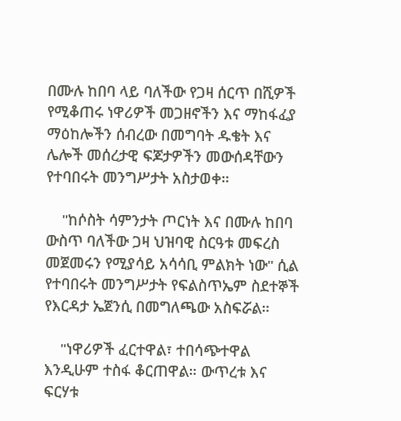በሙሉ ከበባ ላይ ባለችው የጋዛ ሰርጥ በሺዎች የሚቆጠሩ ነዋሪዎች መጋዘኖችን እና ማከፋፈያ ማዕከሎችን ሰብረው በመግባት ዱቄት እና ሌሎች መሰረታዊ ፍጆታዎችን መውሰዳቸውን የተባበሩት መንግሥታት አስታወቀ።

    "ከሶስት ሳምንታት ጦርነት እና በሙሉ ከበባ ውስጥ ባለችው ጋዛ ህዝባዊ ስርዓቱ መፍረስ መጀመሩን የሚያሳይ አሳሳቢ ምልክት ነው" ሲል የተባበሩት መንግሥታት የፍልስጥኤም ስደተኞች የእርዳታ ኤጀንሲ በመግለጫው አስፍሯል።

    "ነዋሪዎች ፈርተዋል፣ ተበሳጭተዋል እንዲሁም ተስፋ ቆርጠዋል። ውጥረቱ እና ፍርሃቱ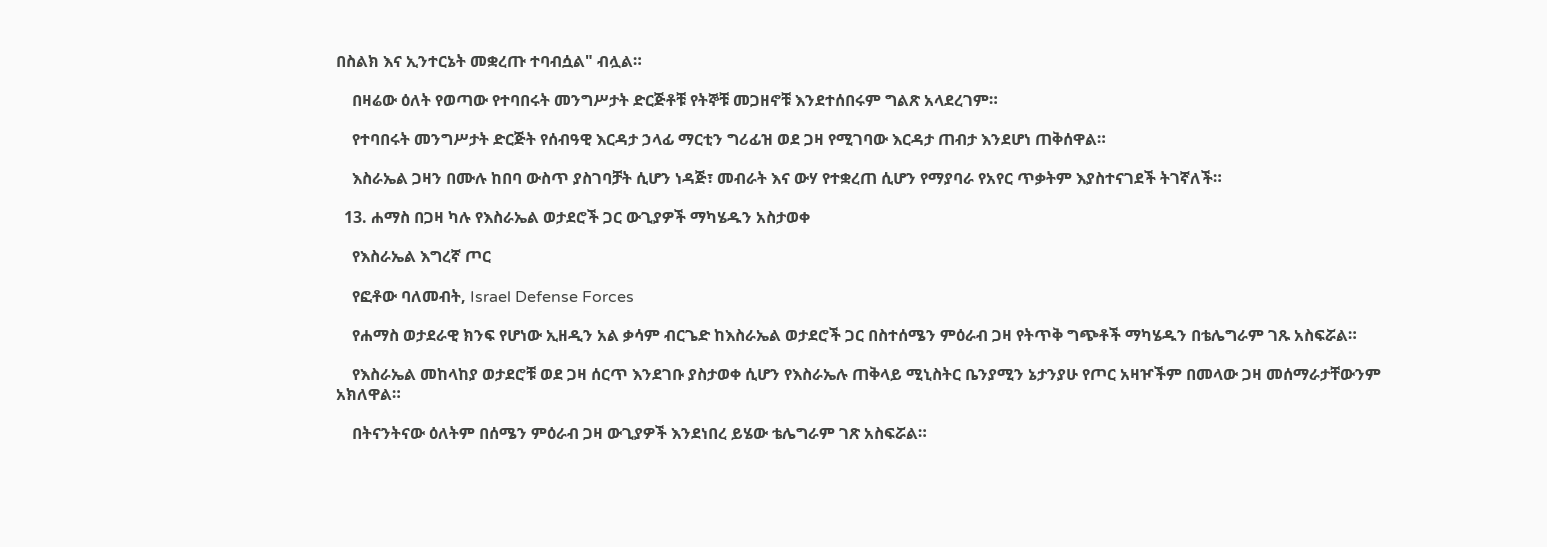በስልክ እና ኢንተርኔት መቋረጡ ተባብሷል" ብሏል።

    በዛሬው ዕለት የወጣው የተባበሩት መንግሥታት ድርጅቶቹ የትኞቹ መጋዘኖቹ እንደተሰበሩም ግልጽ አላደረገም።

    የተባበሩት መንግሥታት ድርጅት የሰብዓዊ እርዳታ ኃላፊ ማርቲን ግሪፊዝ ወደ ጋዛ የሚገባው እርዳታ ጠብታ እንደሆነ ጠቅሰዋል።

    እስራኤል ጋዛን በሙሉ ከበባ ውስጥ ያስገባቻት ሲሆን ነዳጅ፣ መብራት እና ውሃ የተቋረጠ ሲሆን የማያባራ የአየር ጥቃትም እያስተናገደች ትገኛለች።

  13. ሐማስ በጋዛ ካሉ የእስራኤል ወታደሮች ጋር ውጊያዎች ማካሄዱን አስታወቀ

    የእስራኤል እግረኛ ጦር

    የፎቶው ባለመብት, Israel Defense Forces

    የሐማስ ወታደራዊ ክንፍ የሆነው ኢዘዲን አል ቃሳም ብርጌድ ከእስራኤል ወታደሮች ጋር በስተሰሜን ምዕራብ ጋዛ የትጥቅ ግጭቶች ማካሄዱን በቴሌግራም ገጹ አስፍሯል።

    የእስራኤል መከላከያ ወታደሮቹ ወደ ጋዛ ሰርጥ እንደገቡ ያስታወቀ ሲሆን የእስራኤሉ ጠቅላይ ሚኒስትር ቤንያሚን ኔታንያሁ የጦር አዛዦችም በመላው ጋዛ መሰማራታቸውንም አክለዋል።

    በትናንትናው ዕለትም በሰሜን ምዕራብ ጋዛ ውጊያዎች እንደነበረ ይሄው ቴሌግራም ገጽ አስፍሯል።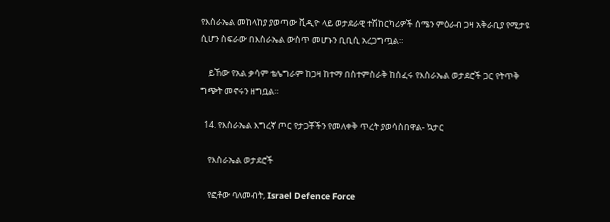የእስራኤል መከላከያ ያወጣው ቪዲዮ ላይ ወታደራዊ ተሽከርካሪዎች ሰሜን ምዕራብ ጋዛ አቅራቢያ የሚታዩ ሲሆን ስፍራው በእስራኤል ውስጥ መሆኑን ቢቢሲ አረጋግጧል።

    ይኸው የአል ቃሳም ቴሌግራም ከጋዛ ከተማ በስተምስራቅ ከሰፈሩ የእስራኤል ወታደሮች ጋር የትጥቅ ግጭት መኖሩን ዘግቧል።

  14. የእስራኤል እግረኛ ጦር የታጋቾችን የመለቀቅ ጥረት ያወሳስበዋል- ኳታር

    የእስራኤል ወታደሮች

    የፎቶው ባለመብት, Israel Defence Force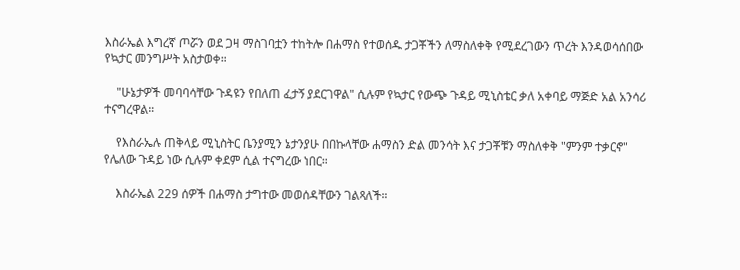እስራኤል እግረኛ ጦሯን ወደ ጋዛ ማስገባቷን ተከትሎ በሐማስ የተወሰዱ ታጋቾችን ለማስለቀቅ የሚደረገውን ጥረት እንዳወሳሰበው የኳታር መንግሥት አስታወቀ።

    "ሁኔታዎች መባባሳቸው ጉዳዩን የበለጠ ፈታኝ ያደርገዋል" ሲሉም የኳታር የውጭ ጉዳይ ሚኒስቴር ቃለ አቀባይ ማጅድ አል አንሳሪ ተናግረዋል።

    የእስራኤሉ ጠቅላይ ሚኒስትር ቤንያሚን ኔታንያሁ በበኩላቸው ሐማስን ድል መንሳት እና ታጋቾቹን ማስለቀቅ "ምንም ተቃርኖ" የሌለው ጉዳይ ነው ሲሉም ቀደም ሲል ተናግረው ነበር።

    እስራኤል 229 ሰዎች በሐማስ ታግተው መወሰዳቸውን ገልጻለች።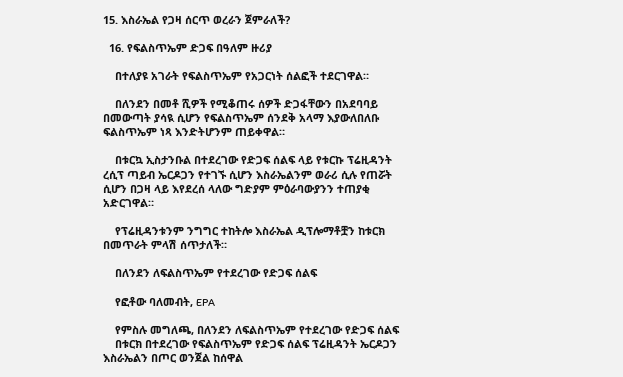15. እስራኤል የጋዛ ሰርጥ ወረራን ጀምራለች?

  16. የፍልስጥኤም ድጋፍ በዓለም ዙሪያ

    በተለያዩ አገራት የፍልስጥኤም የአጋርነት ሰልፎች ተደርገዋል።

    በለንደን በመቶ ሺዎች የሚቆጠሩ ሰዎች ድጋፋቸውን በአደባባይ በመውጣት ያሳዪ ሲሆን የፍልስጥኤም ሰንደቅ አላማ እያውለበለቡ ፍልስጥኤም ነጻ እንድትሆንም ጠይቀዋል።

    በቱርኳ ኢስታንቡል በተደረገው የድጋፍ ሰልፍ ላይ የቱርኩ ፕሬዚዳንት ረሲፕ ጣይብ ኤርዶጋን የተገኙ ሲሆን እስራኤልንም ወራሪ ሲሉ የጠሯት ሲሆን በጋዛ ላይ እየደረሰ ላለው ግድያም ምዕራባውያንን ተጠያቂ አድርገዋል።

    የፕሬዚዳንቱንም ንግግር ተከትሎ እስራኤል ዲፕሎማቶቿን ከቱርክ በመጥራት ምላሽ ሰጥታለች።

    በለንደን ለፍልስጥኤም የተደረገው የድጋፍ ሰልፍ

    የፎቶው ባለመብት, EPA

    የምስሉ መግለጫ, በለንደን ለፍልስጥኤም የተደረገው የድጋፍ ሰልፍ
    በቱርክ በተደረገው የፍልስጥኤም የድጋፍ ሰልፍ ፕሬዚዳንት ኤርዶጋን እስራኤልን በጦር ወንጀል ከሰዋል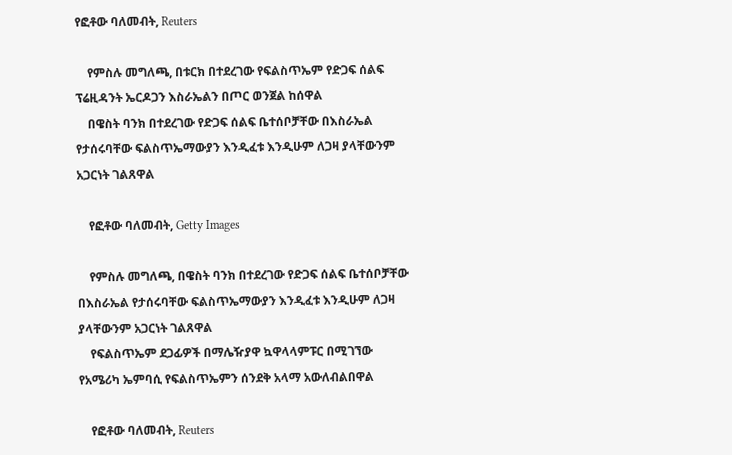የፎቶው ባለመብት, Reuters

    የምስሉ መግለጫ, በቱርክ በተደረገው የፍልስጥኤም የድጋፍ ሰልፍ ፕሬዚዳንት ኤርዶጋን እስራኤልን በጦር ወንጀል ከሰዋል
    በዌስት ባንክ በተደረገው የድጋፍ ሰልፍ ቤተሰቦቻቸው በእስራኤል የታሰሩባቸው ፍልስጥኤማውያን እንዲፈቱ እንዲሁም ለጋዛ ያላቸውንም አጋርነት ገልጸዋል

    የፎቶው ባለመብት, Getty Images

    የምስሉ መግለጫ, በዌስት ባንክ በተደረገው የድጋፍ ሰልፍ ቤተሰቦቻቸው በእስራኤል የታሰሩባቸው ፍልስጥኤማውያን እንዲፈቱ እንዲሁም ለጋዛ ያላቸውንም አጋርነት ገልጸዋል
    የፍልስጥኤም ደጋፊዎች በማሌዥያዋ ኳዋላላምፑር በሚገኘው የአሜሪካ ኤምባሲ የፍልስጥኤምን ሰንደቅ አላማ አውለብልበዋል

    የፎቶው ባለመብት, Reuters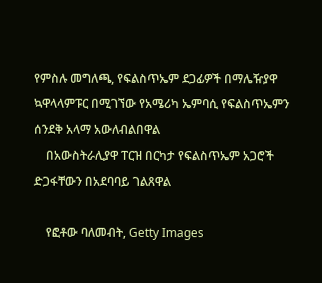የምስሉ መግለጫ, የፍልስጥኤም ደጋፊዎች በማሌዥያዋ ኳዋላላምፑር በሚገኘው የአሜሪካ ኤምባሲ የፍልስጥኤምን ሰንደቅ አላማ አውለብልበዋል
    በአውስትራሊያዋ ፐርዝ በርካታ የፍልስጥኤም አጋሮች ድጋፋቸውን በአደባባይ ገልጸዋል

    የፎቶው ባለመብት, Getty Images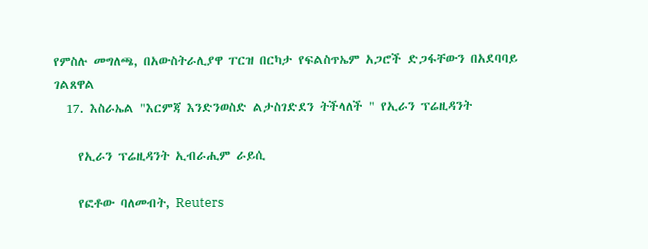የምስሉ መግለጫ, በአውስትራሊያዋ ፐርዝ በርካታ የፍልስጥኤም አጋሮች ድጋፋቸውን በአደባባይ ገልጸዋል
  17. እስራኤል "እርምጃ እንድንወስድ ልታስገድደን ትችላለች " የኢራን ፕሬዚዳንት

    የኢራን ፕሬዚዳንት ኢብራሒም ራይሲ

    የፎቶው ባለመብት, Reuters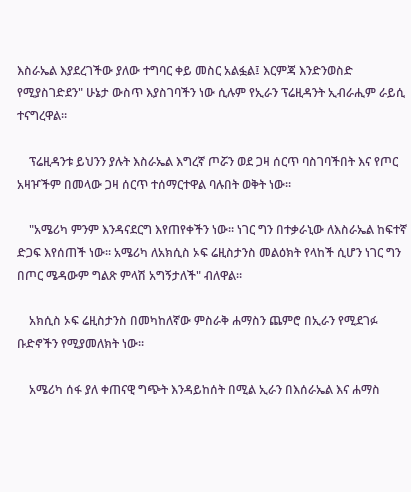እስራኤል እያደረገችው ያለው ተግባር ቀይ መስር አልፏል፤ እርምጃ እንድንወስድ የሚያስገድደን" ሁኔታ ውስጥ እያስገባችን ነው ሲሉም የኢራን ፕሬዚዳንት ኢብራሒም ራይሲ ተናግረዋል።

    ፕሬዚዳንቱ ይህንን ያሉት እስራኤል እግረኛ ጦሯን ወደ ጋዛ ሰርጥ ባስገባችበት እና የጦር አዛዦችም በመላው ጋዛ ሰርጥ ተሰማርተዋል ባሉበት ወቅት ነው።

    "አሜሪካ ምንም እንዳናደርግ እየጠየቀችን ነው። ነገር ግን በተቃራኒው ለእስራኤል ከፍተኛ ድጋፍ እየሰጠች ነው። አሜሪካ ለአክሲስ ኦፍ ሬዚስታንስ መልዕክት የላከች ሲሆን ነገር ግን በጦር ሜዳውም ግልጽ ምላሽ አግኝታለች" ብለዋል።

    አክሲስ ኦፍ ሬዚስታንስ በመካከለኛው ምስራቅ ሐማስን ጨምሮ በኢራን የሚደገፉ ቡድኖችን የሚያመለክት ነው።

    አሜሪካ ሰፋ ያለ ቀጠናዊ ግጭት እንዳይከሰት በሚል ኢራን በእሰራኤል እና ሐማስ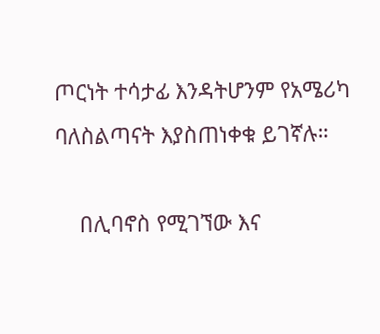ጦርነት ተሳታፊ እንዳትሆንም የአሜሪካ ባለስልጣናት እያስጠነቀቁ ይገኛሉ።

    በሊባኖስ የሚገኘው እና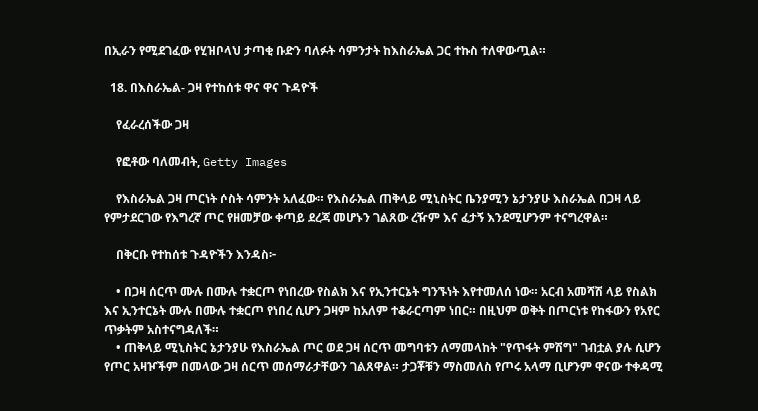በኢራን የሚደገፈው የሂዝቦላህ ታጣቂ ቡድን ባለፉት ሳምንታት ከእስራኤል ጋር ተኩስ ተለዋውጧል።

  18. በእስራኤል- ጋዛ የተከሰቱ ዋና ዋና ጉዳዮች

    የፈራረሰችው ጋዛ

    የፎቶው ባለመብት, Getty Images

    የእስራኤል ጋዛ ጦርነት ሶስት ሳምንት አለፈው። የእስራኤል ጠቅላይ ሚኒስትር ቤንያሚን ኔታንያሁ እስራኤል በጋዛ ላይ የምታደርገው የእግረኛ ጦር የዘመቻው ቀጣይ ደረጃ መሆኑን ገልጸው ረዥም እና ፈታኝ እንደሚሆንም ተናግረዋል።

    በቅርቡ የተከሰቱ ጉዳዮችን እንዳስ፦

    • በጋዛ ሰርጥ ሙሉ በሙሉ ተቋርጦ የነበረው የስልክ እና የኢንተርኔት ግንኙነት እየተመለሰ ነው። አርብ አመሻሽ ላይ የስልክ እና ኢንተርኔት ሙሉ በሙሉ ተቋርጦ የነበረ ሲሆን ጋዛም ከአለም ተቆራርጣም ነበር። በዚህም ወቅት በጦርነቱ የከፋውን የአየር ጥቃትም አስተናግዳለች።
    • ጠቅላይ ሚኒስትር ኔታንያሁ የእስራኤል ጦር ወደ ጋዛ ሰርጥ መግባቱን ለማመላከት "የጥፋት ምሽግ" ገብቷል ያሉ ሲሆን የጦር አዛዦችም በመላው ጋዛ ሰርጥ መሰማራታቸውን ገልጸዋል። ታጋቾቹን ማስመለስ የጦሩ አላማ ቢሆንም ዋናው ተቀዳሚ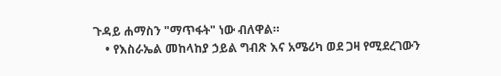ጉዳይ ሐማስን "ማጥፋት" ነው ብለዋል።
    • የእስራኤል መከላከያ ኃይል ግብጽ እና አሜሪካ ወደ ጋዛ የሚደረገውን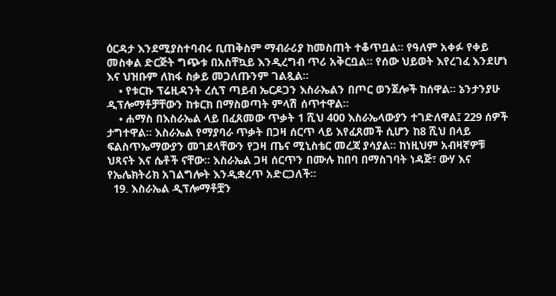ዕርዳታ እንደሚያስተባብሩ ቢጠቅስም ማብራሪያ ከመስጠት ተቆጥቧል። የዓለም አቀፉ የቀይ መስቀል ድርጅት ግጭቱ በአስቸኳይ እንዲረግብ ጥሪ አቅርቧል። የሰው ህይወት እየረገፈ እንደሆነ እና ህዝቡም ለከፋ ስቃይ መጋለጡንም ገልጿል።
    • የቱርኩ ፕሬዚዳንት ረሲፕ ጣይብ ኤርዶጋን እስራኤልን በጦር ወንጀሎች ከሰዋል። ኔንታንያሁ ዲፕሎማቶቻቸውን ከቱርክ በማስወጣት ምላሽ ሰጥተዋል።
    • ሐማስ በእስራኤል ላይ በፈጸመው ጥቃት 1 ሺህ 400 እስራኤላውያን ተገድለዋል፤ 229 ሰዎች ታግተዋል። እስራኤል የማያባራ ጥቃት በጋዛ ሰርጥ ላይ እየፈጸመች ሲሆን ከ8 ሺህ በላይ ፍልስጥኤማውያን መገደላቸውን የጋዛ ጤና ሚኒስቴር መረጃ ያሳያል። ከነዚህም አብዛኛዎቹ ህጻናት እና ሴቶች ናቸው። እስራኤል ጋዛ ሰርጥን በሙሉ ከበባ በማስገባት ነዳጅ፣ ውሃ እና የኤሌክትሪክ አገልግሎት እንዲቋረጥ አድርጋለች።
  19. እስራኤል ዲፕሎማቶቿን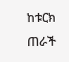ከቱርክ ጠራች